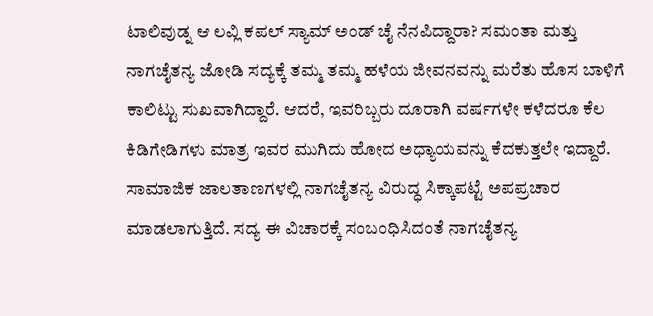ಟಾಲಿವುಡ್ನ ಆ ಲವ್ಲಿ ಕಪಲ್ ಸ್ಯಾಮ್ ಅಂಡ್ ಚೈ ನೆನಪಿದ್ದಾರಾ? ಸಮಂತಾ ಮತ್ತು ನಾಗಚೈತನ್ಯ ಜೋಡಿ ಸದ್ಯಕ್ಕೆ ತಮ್ಮ ತಮ್ಮ ಹಳೆಯ ಜೀವನವನ್ನು ಮರೆತು ಹೊಸ ಬಾಳಿಗೆ ಕಾಲಿಟ್ಟು ಸುಖವಾಗಿದ್ದಾರೆ. ಆದರೆ, ಇವರಿಬ್ಬರು ದೂರಾಗಿ ವರ್ಷಗಳೇ ಕಳೆದರೂ ಕೆಲ ಕಿಡಿಗೇಡಿಗಳು ಮಾತ್ರ ಇವರ ಮುಗಿದು ಹೋದ ಅಧ್ಯಾಯವನ್ನು ಕೆದಕುತ್ತಲೇ ಇದ್ದಾರೆ. ಸಾಮಾಜಿಕ ಜಾಲತಾಣಗಳಲ್ಲಿ ನಾಗಚೈತನ್ಯ ವಿರುದ್ಧ ಸಿಕ್ಕಾಪಟ್ಟೆ ಅಪಪ್ರಚಾರ ಮಾಡಲಾಗುತ್ತಿದೆ. ಸದ್ಯ ಈ ವಿಚಾರಕ್ಕೆ ಸಂಬಂಧಿಸಿದಂತೆ ನಾಗಚೈತನ್ಯ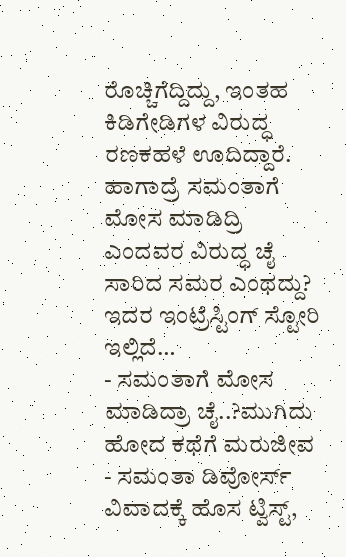ರೊಚ್ಚಿಗೆದ್ದಿದ್ದು, ಇಂತಹ ಕಿಡಿಗೇಡಿಗಳ ವಿರುದ್ಧ ರಣಕಹಳೆ ಊದಿದ್ದಾರೆ. ಹಾಗಾದ್ರೆ ಸಮಂತಾಗೆ ಮೋಸ ಮಾಡಿದ್ರಿ ಎಂದವರ ವಿರುದ್ಧ ಚೈ ಸಾರಿದ ಸಮರ ಎಂಥದ್ದು? ಇದರ ಇಂಟ್ರೆಸ್ಟಿಂಗ್ ಸ್ಟೋರಿ ಇಲ್ಲಿದೆ…
- ಸಮಂತಾಗೆ ಮೋಸ ಮಾಡಿದ್ರಾ ಚೈ..?ಮುಗಿದು ಹೋದ ಕಥೆಗೆ ಮರುಜೀವ
- ಸಮಂತಾ ಡಿವೋರ್ಸ್ ವಿವಾದಕ್ಕೆ ಹೊಸ ಟ್ವಿಸ್ಟ್,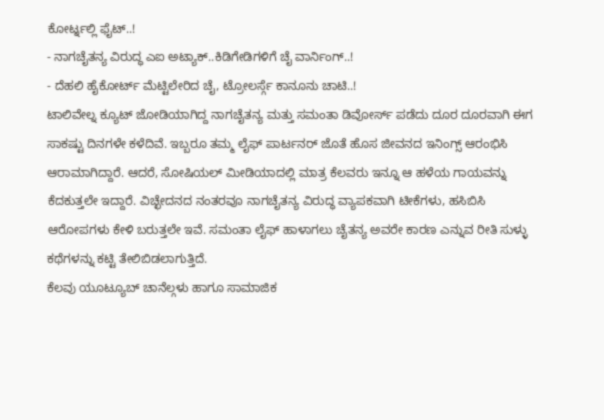ಕೋರ್ಟ್ನಲ್ಲಿ ಫೈಟ್..!
- ನಾಗಚೈತನ್ಯ ವಿರುದ್ಧ ಎಐ ಅಟ್ಯಾಕ್..ಕಿಡಿಗೇಡಿಗಳಿಗೆ ಚೈ ವಾರ್ನಿಂಗ್..!
- ದೆಹಲಿ ಹೈಕೋರ್ಟ್ ಮೆಟ್ಟಿಲೇರಿದ ಚೈ, ಟ್ರೋಲರ್ಸ್ಗೆ ಕಾನೂನು ಚಾಟಿ..!
ಟಾಲಿವೇಲ್ನ ಕ್ಯೂಟ್ ಜೋಡಿಯಾಗಿದ್ದ ನಾಗಚೈತನ್ಯ ಮತ್ತು ಸಮಂತಾ ಡಿವೋರ್ಸ್ ಪಡೆದು ದೂರ ದೂರವಾಗಿ ಈಗ ಸಾಕಷ್ಟು ದಿನಗಳೇ ಕಳೆದಿವೆ. ಇಬ್ಬರೂ ತಮ್ಮ ಲೈಫ್ ಪಾರ್ಟನರ್ ಜೊತೆ ಹೊಸ ಜೀವನದ ಇನಿಂಗ್ಸ್ ಆರಂಭಿಸಿ ಆರಾಮಾಗಿದ್ದಾರೆ. ಆದರೆ, ಸೋಷಿಯಲ್ ಮೀಡಿಯಾದಲ್ಲಿ ಮಾತ್ರ ಕೆಲವರು ಇನ್ನೂ ಆ ಹಳೆಯ ಗಾಯವನ್ನು ಕೆದಕುತ್ತಲೇ ಇದ್ದಾರೆ. ವಿಚ್ಛೇದನದ ನಂತರವೂ ನಾಗಚೈತನ್ಯ ವಿರುದ್ಧ ವ್ಯಾಪಕವಾಗಿ ಟೀಕೆಗಳು, ಹಸಿಬಿಸಿ ಆರೋಪಗಳು ಕೇಳಿ ಬರುತ್ತಲೇ ಇವೆ. ಸಮಂತಾ ಲೈಫ್ ಹಾಳಾಗಲು ಚೈತನ್ಯ ಅವರೇ ಕಾರಣ ಎನ್ನುವ ರೀತಿ ಸುಳ್ಳು ಕಥೆಗಳನ್ನು ಕಟ್ಟಿ ತೇಲಿಬಿಡಲಾಗುತ್ತಿದೆ.
ಕೆಲವು ಯೂಟ್ಯೂಬ್ ಚಾನೆಲ್ಗಳು ಹಾಗೂ ಸಾಮಾಜಿಕ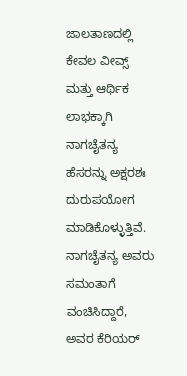ಜಾಲತಾಣದಲ್ಲಿ ಕೇವಲ ವೀವ್ಸ್ ಮತ್ತು ಆರ್ಥಿಕ ಲಾಭಕ್ಕಾಗಿ ನಾಗಚೈತನ್ಯ ಹೆಸರನ್ನು ಅಕ್ಷರಶಃ ದುರುಪಯೋಗ ಮಾಡಿಕೊಳ್ಳುತ್ತಿವೆ. ನಾಗಚೈತನ್ಯ ಅವರು ಸಮಂತಾಗೆ ವಂಚಿಸಿದ್ದಾರೆ, ಅವರ ಕೆರಿಯರ್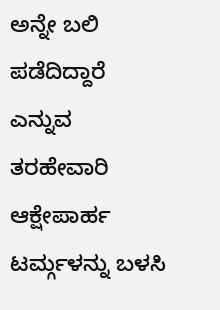ಅನ್ನೇ ಬಲಿ ಪಡೆದಿದ್ದಾರೆ ಎನ್ನುವ ತರಹೇವಾರಿ ಆಕ್ಷೇಪಾರ್ಹ ಟರ್ಮ್ಗಳನ್ನು ಬಳಸಿ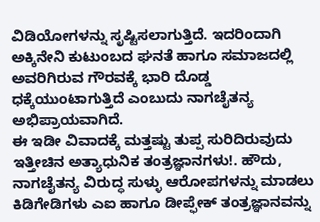ವಿಡಿಯೋಗಳನ್ನು ಸೃಷ್ಟಿಸಲಾಗುತ್ತಿದೆ. ಇದರಿಂದಾಗಿ ಅಕ್ಕಿನೇನಿ ಕುಟುಂಬದ ಘನತೆ ಹಾಗೂ ಸಮಾಜದಲ್ಲಿ ಅವರಿಗಿರುವ ಗೌರವಕ್ಕೆ ಭಾರಿ ದೊಡ್ಡ ಧಕ್ಕೆಯುಂಟಾಗುತ್ತಿದೆ ಎಂಬುದು ನಾಗಚೈತನ್ಯ ಅಭಿಪ್ರಾಯವಾಗಿದೆ.
ಈ ಇಡೀ ವಿವಾದಕ್ಕೆ ಮತ್ತಷ್ಟು ತುಪ್ಪ ಸುರಿದಿರುವುದು ಇತ್ತೀಚಿನ ಅತ್ಯಾಧುನಿಕ ತಂತ್ರಜ್ಞಾನಗಳು!. ಹೌದು, ನಾಗಚೈತನ್ಯ ವಿರುದ್ಧ ಸುಳ್ಳು ಆರೋಪಗಳನ್ನು ಮಾಡಲು ಕಿಡಿಗೇಡಿಗಳು ಎಐ ಹಾಗೂ ಡೀಪ್ಫೇಕ್ ತಂತ್ರಜ್ಞಾನವನ್ನು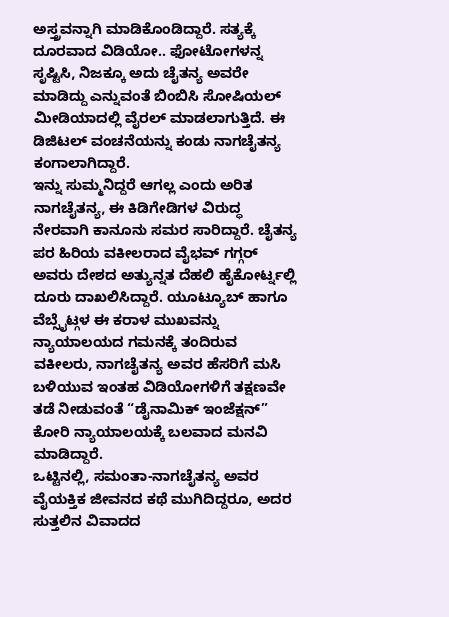ಅಸ್ತ್ರವನ್ನಾಗಿ ಮಾಡಿಕೊಂಡಿದ್ದಾರೆ. ಸತ್ಯಕ್ಕೆ ದೂರವಾದ ವಿಡಿಯೋ.. ಫೋಟೋಗಳನ್ನ ಸೃಷ್ಟಿಸಿ, ನಿಜಕ್ಕೂ ಅದು ಚೈತನ್ಯ ಅವರೇ ಮಾಡಿದ್ದು ಎನ್ನುವಂತೆ ಬಿಂಬಿಸಿ ಸೋಷಿಯಲ್ ಮೀಡಿಯಾದಲ್ಲಿ ವೈರಲ್ ಮಾಡಲಾಗುತ್ತಿದೆ. ಈ ಡಿಜಿಟಲ್ ವಂಚನೆಯನ್ನು ಕಂಡು ನಾಗಚೈತನ್ಯ ಕಂಗಾಲಾಗಿದ್ದಾರೆ.
ಇನ್ನು ಸುಮ್ಮನಿದ್ದರೆ ಆಗಲ್ಲ ಎಂದು ಅರಿತ ನಾಗಚೈತನ್ಯ, ಈ ಕಿಡಿಗೇಡಿಗಳ ವಿರುದ್ಧ ನೇರವಾಗಿ ಕಾನೂನು ಸಮರ ಸಾರಿದ್ದಾರೆ. ಚೈತನ್ಯ ಪರ ಹಿರಿಯ ವಕೀಲರಾದ ವೈಭವ್ ಗಗ್ಗರ್ ಅವರು ದೇಶದ ಅತ್ಯುನ್ನತ ದೆಹಲಿ ಹೈಕೋರ್ಟ್ನಲ್ಲಿ ದೂರು ದಾಖಲಿಸಿದ್ದಾರೆ. ಯೂಟ್ಯೂಬ್ ಹಾಗೂ ವೆಬ್ಸೈಟ್ಗಳ ಈ ಕರಾಳ ಮುಖವನ್ನು ನ್ಯಾಯಾಲಯದ ಗಮನಕ್ಕೆ ತಂದಿರುವ ವಕೀಲರು, ನಾಗಚೈತನ್ಯ ಅವರ ಹೆಸರಿಗೆ ಮಸಿ ಬಳಿಯುವ ಇಂತಹ ವಿಡಿಯೋಗಳಿಗೆ ತಕ್ಷಣವೇ ತಡೆ ನೀಡುವಂತೆ “ಡೈನಾಮಿಕ್ ಇಂಜೆಕ್ಷನ್” ಕೋರಿ ನ್ಯಾಯಾಲಯಕ್ಕೆ ಬಲವಾದ ಮನವಿ ಮಾಡಿದ್ದಾರೆ.
ಒಟ್ಟಿನಲ್ಲಿ, ಸಮಂತಾ-ನಾಗಚೈತನ್ಯ ಅವರ ವೈಯಕ್ತಿಕ ಜೀವನದ ಕಥೆ ಮುಗಿದಿದ್ದರೂ, ಅದರ ಸುತ್ತಲಿನ ವಿವಾದದ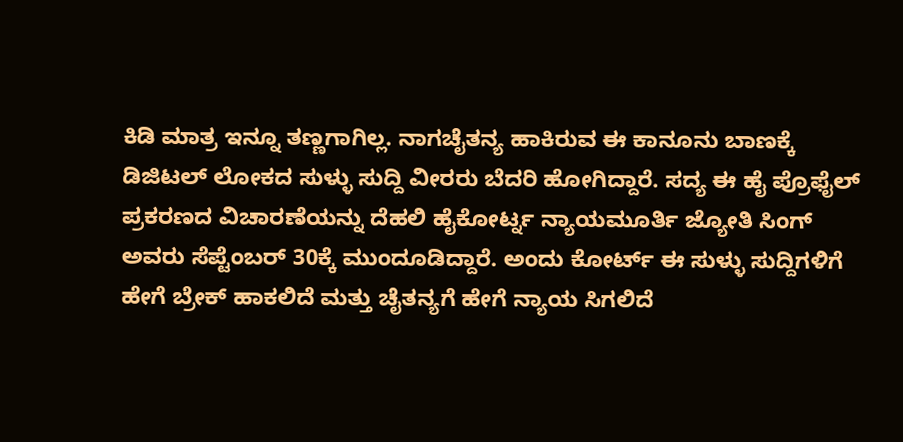ಕಿಡಿ ಮಾತ್ರ ಇನ್ನೂ ತಣ್ಣಗಾಗಿಲ್ಲ. ನಾಗಚೈತನ್ಯ ಹಾಕಿರುವ ಈ ಕಾನೂನು ಬಾಣಕ್ಕೆ ಡಿಜಿಟಲ್ ಲೋಕದ ಸುಳ್ಳು ಸುದ್ದಿ ವೀರರು ಬೆದರಿ ಹೋಗಿದ್ದಾರೆ. ಸದ್ಯ ಈ ಹೈ ಪ್ರೊಫೈಲ್ ಪ್ರಕರಣದ ವಿಚಾರಣೆಯನ್ನು ದೆಹಲಿ ಹೈಕೋರ್ಟ್ನ ನ್ಯಾಯಮೂರ್ತಿ ಜ್ಯೋತಿ ಸಿಂಗ್ ಅವರು ಸೆಪ್ಟೆಂಬರ್ 30ಕ್ಕೆ ಮುಂದೂಡಿದ್ದಾರೆ. ಅಂದು ಕೋರ್ಟ್ ಈ ಸುಳ್ಳು ಸುದ್ದಿಗಳಿಗೆ ಹೇಗೆ ಬ್ರೇಕ್ ಹಾಕಲಿದೆ ಮತ್ತು ಚೈತನ್ಯಗೆ ಹೇಗೆ ನ್ಯಾಯ ಸಿಗಲಿದೆ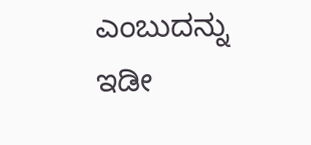ಎಂಬುದನ್ನು ಇಡೀ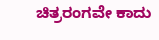ಚಿತ್ರರಂಗವೇ ಕಾದು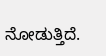ನೋಡುತ್ತಿದೆ.